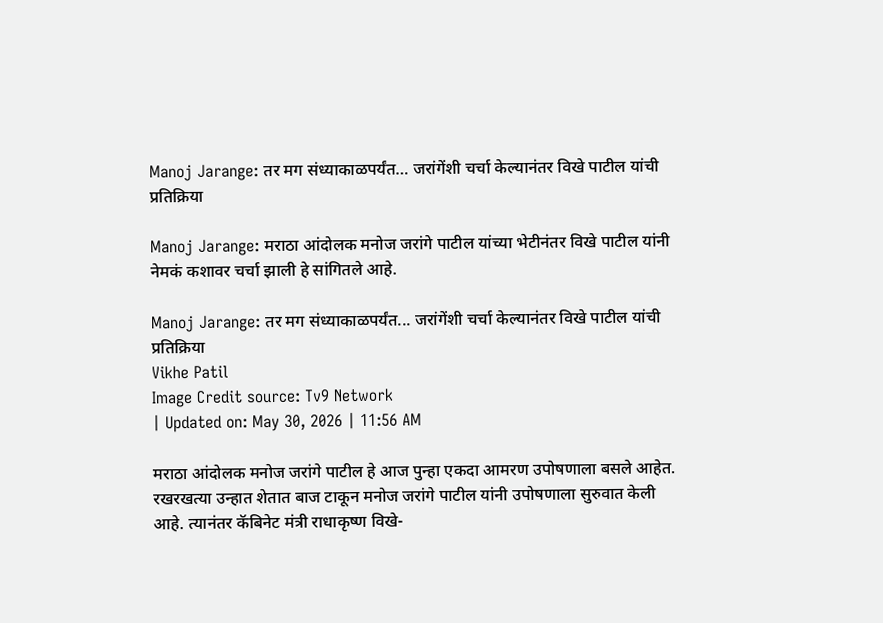Manoj Jarange: तर मग संध्याकाळपर्यंत… जरांगेंशी चर्चा केल्यानंतर विखे पाटील यांची प्रतिक्रिया

Manoj Jarange: मराठा आंदोलक मनोज जरांगे पाटील यांच्या भेटीनंतर विखे पाटील यांनी नेमकं कशावर चर्चा झाली हे सांगितले आहे.

Manoj Jarange: तर मग संध्याकाळपर्यंत... जरांगेंशी चर्चा केल्यानंतर विखे पाटील यांची प्रतिक्रिया
Vikhe Patil
Image Credit source: Tv9 Network
| Updated on: May 30, 2026 | 11:56 AM

मराठा आंदोलक मनोज जरांगे पाटील हे आज पुन्हा एकदा आमरण उपोषणाला बसले आहेत. रखरखत्या उन्हात शेतात बाज टाकून मनोज जरांगे पाटील यांनी उपोषणाला सुरुवात केली आहे. त्यानंतर कॅबिनेट मंत्री राधाकृष्ण विखे-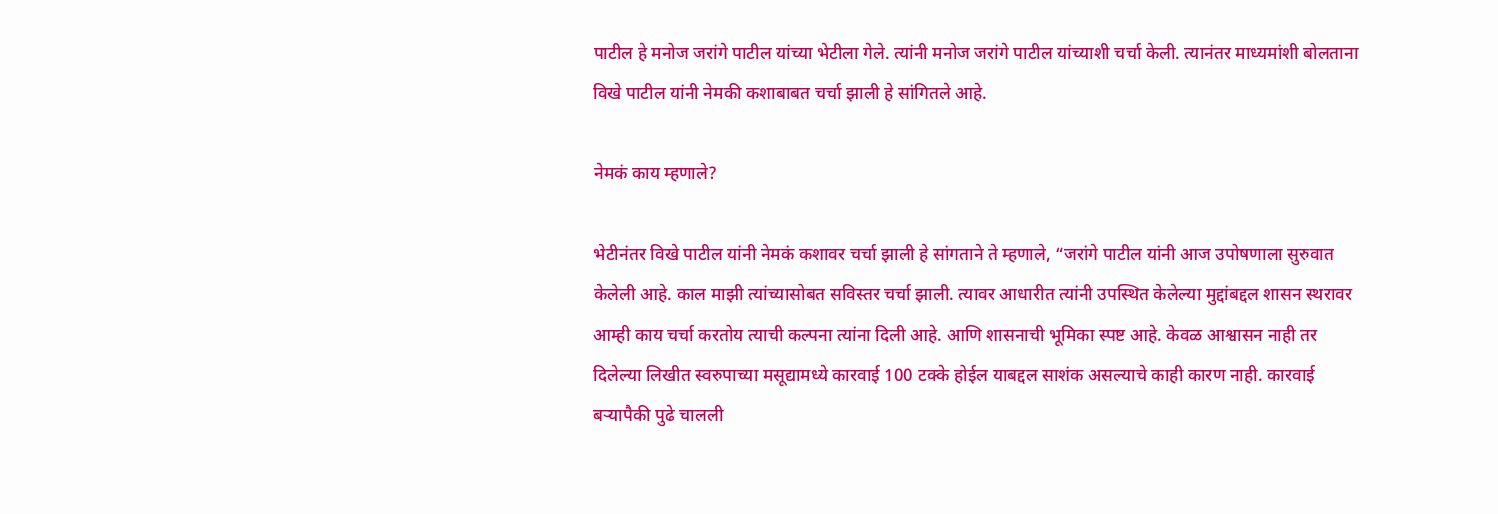पाटील हे मनोज जरांगे पाटील यांच्या भेटीला गेले. त्यांनी मनोज जरांगे पाटील यांच्याशी चर्चा केली. त्यानंतर माध्यमांशी बोलताना विखे पाटील यांनी नेमकी कशाबाबत चर्चा झाली हे सांगितले आहे.

नेमकं काय म्हणाले?

भेटीनंतर विखे पाटील यांनी नेमकं कशावर चर्चा झाली हे सांगताने ते म्हणाले, “जरांगे पाटील यांनी आज उपोषणाला सुरुवात केलेली आहे. काल माझी त्यांच्यासोबत सविस्तर चर्चा झाली. त्यावर आधारीत त्यांनी उपस्थित केलेल्या मुद्दांबद्दल शासन स्थरावर आम्ही काय चर्चा करतोय त्याची कल्पना त्यांना दिली आहे. आणि शासनाची भूमिका स्पष्ट आहे. केवळ आश्वासन नाही तर दिलेल्या लिखीत स्वरुपाच्या मसूद्यामध्ये कारवाई 100 टक्के होईल याबद्दल साशंक असल्याचे काही कारण नाही. कारवाई बऱ्यापैकी पुढे चालली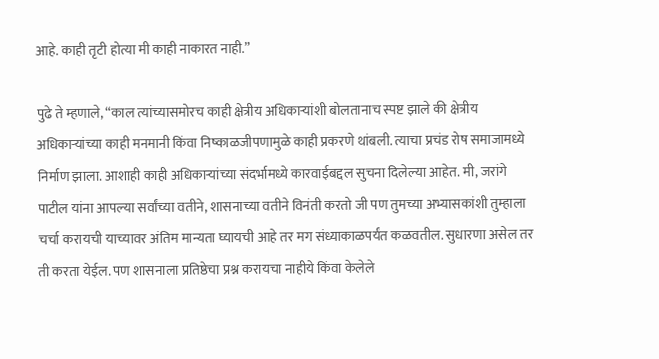आहे. काही तृटी होत्या मी काही नाकारत नाही.”

पुढे ते म्हणाले, “काल त्यांच्यासमोरच काही क्षेत्रीय अधिकाऱ्यांशी बोलतानाच स्पष्ट झाले की क्षेत्रीय अधिकाऱ्यांच्या काही मनमानी किंवा निष्काळजीपणामुळे काही प्रकरणे थांबली. त्याचा प्रचंड रोष समाजामध्ये निर्माण झाला. आशाही काही अधिकाऱ्यांच्या संदर्भामध्ये कारवाईबद्दल सुचना दिलेल्या आहेत. मी, जरांगे पाटील यांना आपल्या सर्वांच्या वतीने, शासनाच्या वतीने विनंती करतो जी पण तुमच्या अभ्यासकांशी तुम्हाला चर्चा करायची याच्यावर अंतिम मान्यता घ्यायची आहे तर मग संध्याकाळपर्यंत कळवतील. सुधारणा असेल तर ती करता येईल. पण शासनाला प्रतिष्ठेचा प्रश्न करायचा नाहीये किंवा केलेले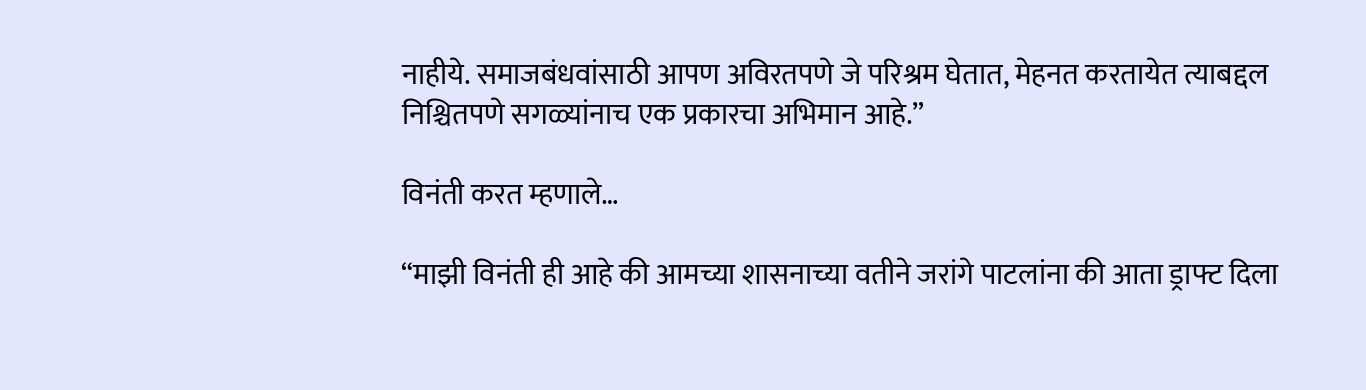नाहीये. समाजबंधवांसाठी आपण अविरतपणे जे परिश्रम घेतात, मेहनत करतायेत त्याबद्दल निश्चितपणे सगळ्यांनाच एक प्रकारचा अभिमान आहे.”

विनंती करत म्हणाले…

“माझी विनंती ही आहे की आमच्या शासनाच्या वतीने जरांगे पाटलांना की आता ड्राफ्ट दिला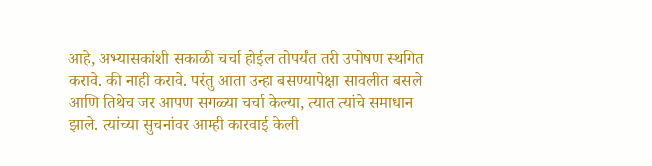आहे, अभ्यासकांशी सकाळी चर्चा होईल तोपर्यंत तरी उपोषण स्थगित करावे. की नाही करावे. परंतु आता उन्हा बसण्यापेक्षा सावलीत बसले आणि तिथेच जर आपण सगळ्या चर्चा केल्या, त्यात त्यांचे समाधान झाले. त्यांच्या सुचनांवर आम्ही कारवाई केली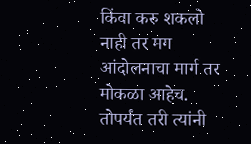किंवा करु शकलो नाही तर मग आंदोलनाचा मार्ग तर मोकळा आहेच. तोपर्यंत तरी त्यांनी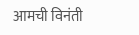आमची विनंती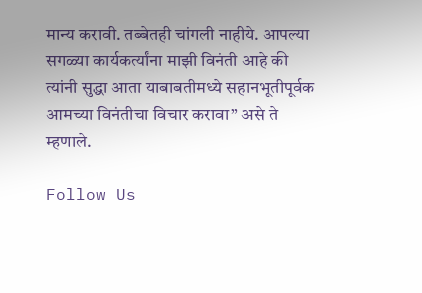मान्य करावी. तब्बेतही चांगली नाहीये. आपल्या सगळ्या कार्यकर्त्यांना माझी विनंती आहे की त्यांनी सुद्धा आता याबाबतीमध्ये सहानभूतीपूर्वक आमच्या विनंतीचा विचार करावा” असे ते म्हणाले.

Follow Us